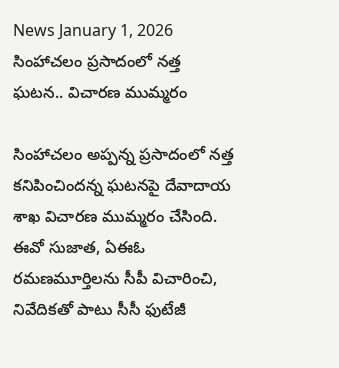News January 1, 2026
సింహాచలం ప్రసాదంలో నత్త ఘటన.. విచారణ ముమ్మరం

సింహాచలం అప్పన్న ప్రసాదంలో నత్త కనిపించిందన్న ఘటనపై దేవాదాయ శాఖ విచారణ ముమ్మరం చేసింది. ఈవో సుజాత, ఏఈఓ రమణమూర్తిలను సీపీ విచారించి, నివేదికతో పాటు సీసీ ఫుటేజీ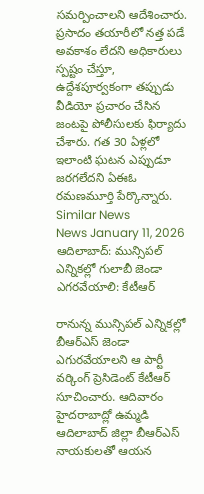సమర్పించాలని ఆదేశించారు. ప్రసాదం తయారీలో నత్త పడే అవకాశం లేదని అధికారులు స్పష్టం చేస్తూ, ఉద్దేశపూర్వకంగా తప్పుడు వీడియో ప్రచారం చేసిన జంటపై పోలీసులకు ఫిర్యాదు చేశారు. గత 30 ఏళ్లలో ఇలాంటి ఘటన ఎప్పుడూ జరగలేదని ఏఈఓ రమణమూర్తి పేర్కొన్నారు.
Similar News
News January 11, 2026
ఆదిలాబాద్: మున్సిపల్ ఎన్నికల్లో గులాబీ జెండా ఎగరవేయాలి: కేటీఆర్

రానున్న మున్సిపల్ ఎన్నికల్లో బీఆర్ఎస్ జెండా ఎగురవేయాలని ఆ పార్టీ వర్కింగ్ ప్రెసిడెంట్ కేటీఆర్ సూచించారు. ఆదివారం హైదరాబాద్లో ఉమ్మడి ఆదిలాబాద్ జిల్లా బీఆర్ఎస్ నాయకులతో ఆయన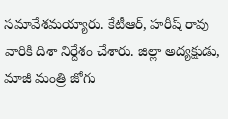సమావేశమయ్యారు. కేటీఆర్, హరీష్ రావు వారికి దిశా నిర్దేశం చేశారు. జిల్లా అద్యక్షుడు, మాజీ మంత్రి జోగు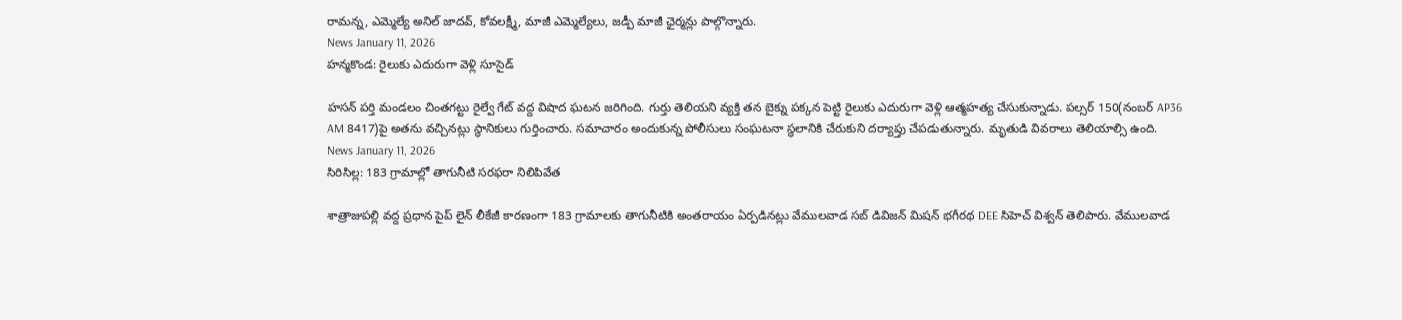రామన్న, ఎమ్మెల్యే అనిల్ జాదవ్, కోవలక్ష్మీ, మాజీ ఎమ్మెల్యేలు, జడ్పీ మాజీ ఛైర్మన్లు పాల్గొన్నారు.
News January 11, 2026
హన్మకొండ: రైలుకు ఎదురుగా వెళ్లి సూసైడ్

హసన్ పర్తి మండలం చింతగట్టు రైల్వే గేట్ వద్ద విషాద ఘటన జరిగింది. గుర్తు తెలియని వ్యక్తి తన బైక్ను పక్కన పెట్టి రైలుకు ఎదురుగా వెళ్లి ఆత్మహత్య చేసుకున్నాడు. పల్సర్ 150(నంబర్ AP36 AM 8417)పై అతను వచ్చినట్లు స్థానికులు గుర్తించారు. సమాచారం అందుకున్న పోలీసులు సంఘటనా స్థలానికి చేరుకుని దర్యాప్తు చేపడుతున్నారు. మృతుడి వివరాలు తెలియాల్సి ఉంది.
News January 11, 2026
సిరిసిల్ల: 183 గ్రామాల్లో తాగునీటి సరఫరా నిలిపివేత

శాత్రాజుపల్లి వద్ద ప్రధాన పైప్ లైన్ లీకేజీ కారణంగా 183 గ్రామాలకు తాగునీటికి అంతరాయం ఏర్పడినట్లు వేములవాడ సబ్ డివిజన్ మిషన్ భగీరథ DEE సిహెచ్ విశ్వన్ తెలిపారు. వేములవాడ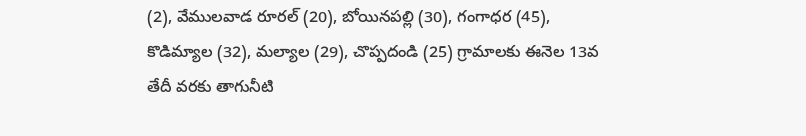(2), వేములవాడ రూరల్ (20), బోయినపల్లి (30), గంగాధర (45), కొడిమ్యాల (32), మల్యాల (29), చొప్పదండి (25) గ్రామాలకు ఈనెల 13వ తేదీ వరకు తాగునీటి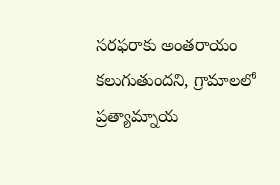సరఫరాకు అంతరాయం కలుగుతుందని, గ్రామాలలో ప్రత్యామ్నాయ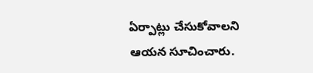ఏర్పాట్లు చేసుకోవాలని ఆయన సూచించారు.